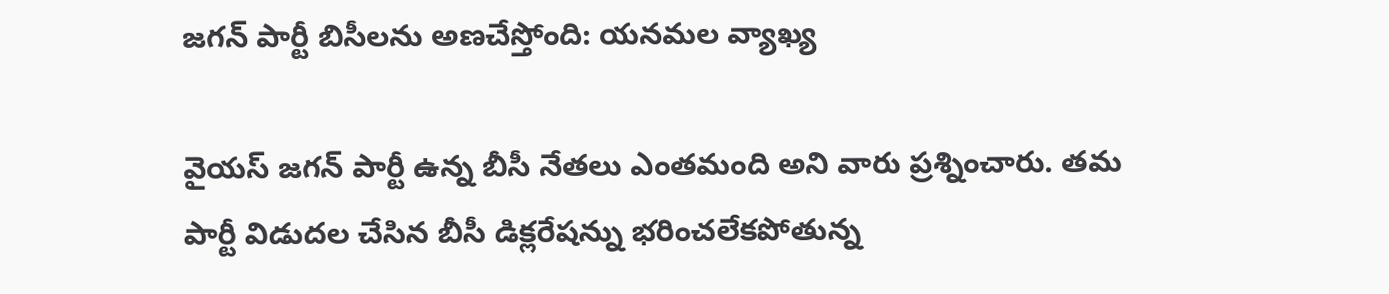జగన్ పార్టీ బిసీలను అణచేస్తోంది: యనమల వ్యాఖ్య

వైయస్ జగన్ పార్టీ ఉన్న బీసీ నేతలు ఎంతమంది అని వారు ప్రశ్నించారు. తమ పార్టీ విడుదల చేసిన బీసీ డిక్లరేషన్ను భరించలేకపోతున్న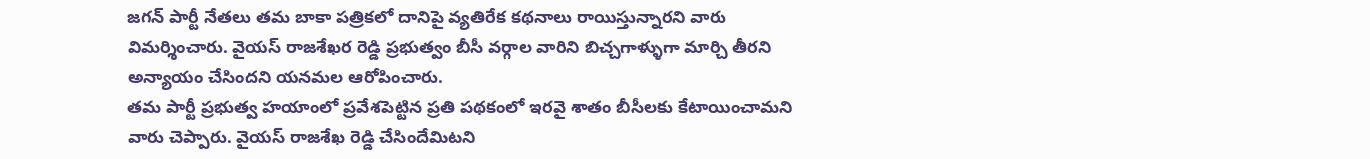జగన్ పార్టీ నేతలు తమ బాకా పత్రికలో దానిపై వ్యతిరేక కథనాలు రాయిస్తున్నారని వారు విమర్శించారు. వైయస్ రాజశేఖర రెడ్డి ప్రభుత్వం బీసీ వర్గాల వారిని బిచ్చగాళ్ళుగా మార్చి తీరని అన్యాయం చేసిందని యనమల ఆరోపించారు.
తమ పార్టీ ప్రభుత్వ హయాంలో ప్రవేశపెట్టిన ప్రతి పథకంలో ఇరవై శాతం బీసీలకు కేటాయించామని వారు చెప్పారు. వైయస్ రాజశేఖ రెడ్డి చేసిందేమిటని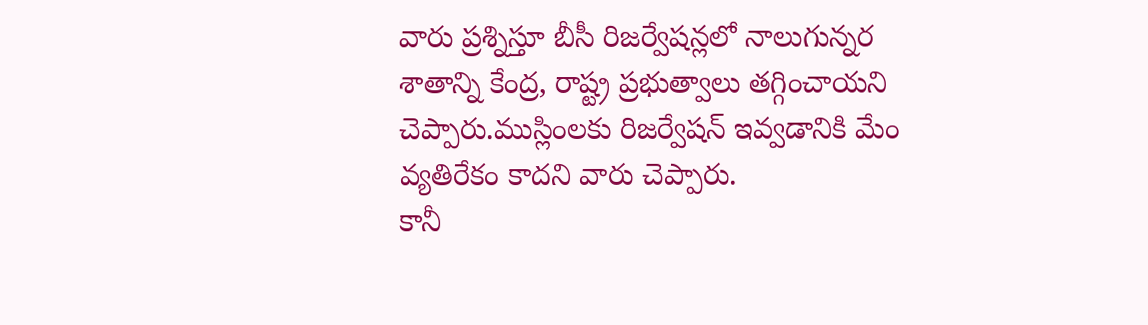వారు ప్రశ్నిస్తూ బీసీ రిజర్వేషన్లలో నాలుగున్నర శాతాన్ని కేంద్ర, రాష్ట్ర ప్రభుత్వాలు తగ్గించాయని చెప్పారు.ముస్లింలకు రిజర్వేషన్ ఇవ్వడానికి మేం వ్యతిరేకం కాదని వారు చెప్పారు.
కానీ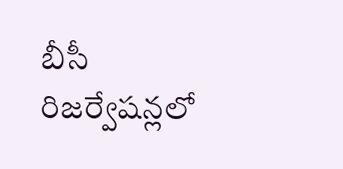బీసీ రిజర్వేషన్లలో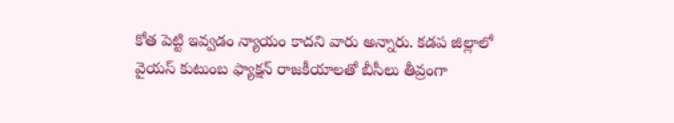కోత పెట్టి ఇవ్వడం న్యాయం కాదని వారు అన్నారు. కడప జిల్లాలో వైయస్ కుటుంబ ఫ్యాక్షన్ రాజకీయాలతో బీసీలు తీవ్రంగా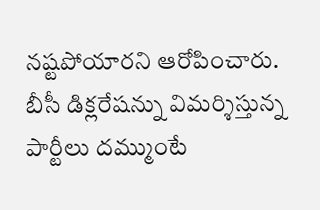నష్టపోయారని ఆరోపించారు. బీసీ డిక్లరేషన్ను విమర్శిస్తున్న పార్టీలు దమ్ముంటే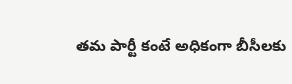తమ పార్టీ కంటే అధికంగా బీసీలకు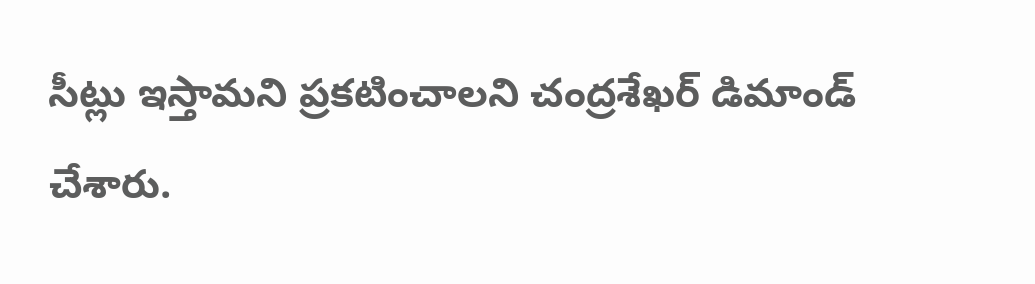సీట్లు ఇస్తామని ప్రకటించాలని చంద్రశేఖర్ డిమాండ్ చేశారు.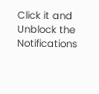Click it and Unblock the Notifications